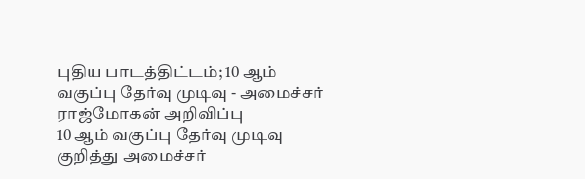புதிய பாடத்திட்டம்; 10 ஆம் வகுப்பு தேர்வு முடிவு - அமைச்சர் ராஜ்மோகன் அறிவிப்பு
10 ஆம் வகுப்பு தேர்வு முடிவு குறித்து அமைச்சர்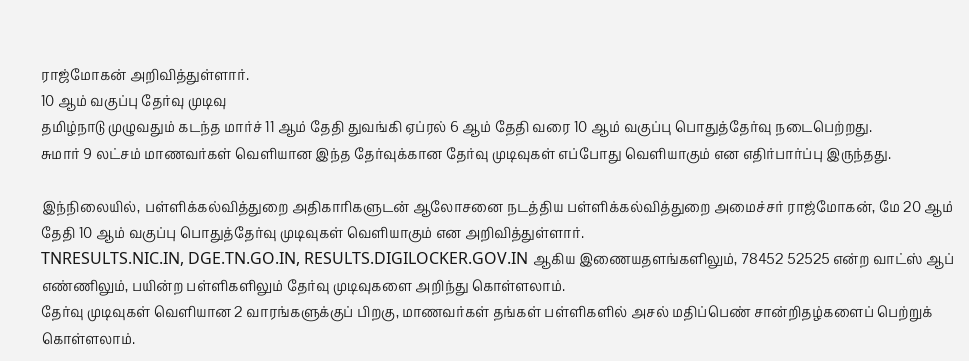ராஜ்மோகன் அறிவித்துள்ளார்.
10 ஆம் வகுப்பு தேர்வு முடிவு
தமிழ்நாடு முழுவதும் கடந்த மார்ச் 11 ஆம் தேதி துவங்கி ஏப்ரல் 6 ஆம் தேதி வரை 10 ஆம் வகுப்பு பொதுத்தேர்வு நடைபெற்றது.
சுமார் 9 லட்சம் மாணவர்கள் வெளியான இந்த தேர்வுக்கான தேர்வு முடிவுகள் எப்போது வெளியாகும் என எதிர்பார்ப்பு இருந்தது.

இந்நிலையில், பள்ளிக்கல்வித்துறை அதிகாரிகளுடன் ஆலோசனை நடத்திய பள்ளிக்கல்வித்துறை அமைச்சர் ராஜ்மோகன், மே 20 ஆம் தேதி 10 ஆம் வகுப்பு பொதுத்தேர்வு முடிவுகள் வெளியாகும் என அறிவித்துள்ளார்.
TNRESULTS.NIC.IN, DGE.TN.GO.IN, RESULTS.DIGILOCKER.GOV.IN ஆகிய இணையதளங்களிலும், 78452 52525 என்ற வாட்ஸ் ஆப் எண்ணிலும், பயின்ற பள்ளிகளிலும் தேர்வு முடிவுகளை அறிந்து கொள்ளலாம்.
தேர்வு முடிவுகள் வெளியான 2 வாரங்களுக்குப் பிறகு, மாணவர்கள் தங்கள் பள்ளிகளில் அசல் மதிப்பெண் சான்றிதழ்களைப் பெற்றுக் கொள்ளலாம்.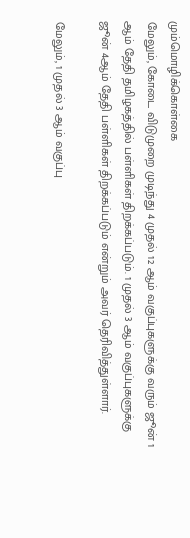மும்மொழிக்கொள்கை
மேலும், கோடை விடுமுறை முடிந்து 4 முதல் 12 ஆம் வகுப்புகளுக்கு வரும் ஜூன் 1 ஆம் தேதி தமிழகத்தில் பள்ளிகள் திறக்கப்படும். 1 முதல் 3 ஆம் வகுப்புகளுக்கு ஜூன் 4ஆம் தேதி பள்ளிகள் திறக்கப்படும் என்றும் அவர் தெரிவித்துள்ளார்.

மேலும், 1 முதல் 3 ஆம் வகுப்பு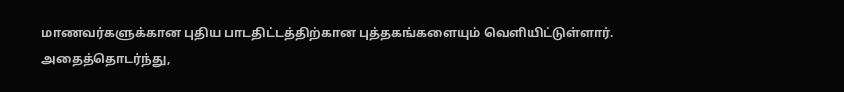மாணவர்களுக்கான புதிய பாடதிட்டத்திற்கான புத்தகங்களையும் வெளியிட்டுள்ளார்.
அதைத்தொடர்ந்து,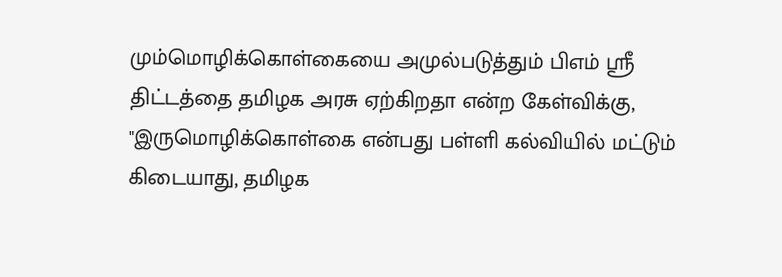மும்மொழிக்கொள்கையை அமுல்படுத்தும் பிஎம் ஸ்ரீ திட்டத்தை தமிழக அரசு ஏற்கிறதா என்ற கேள்விக்கு, "இருமொழிக்கொள்கை என்பது பள்ளி கல்வியில் மட்டும் கிடையாது, தமிழக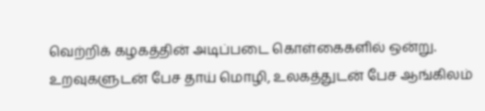வெற்றிக் கழகத்தின் அடிப்படை கொள்கைகளில் ஒன்று. உறவுகளுடன் பேச தாய் மொழி, உலகத்துடன் பேச ஆங்கிலம்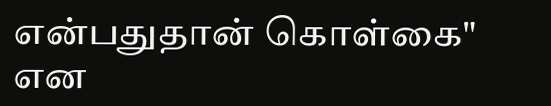என்பதுதான் கொள்கை" என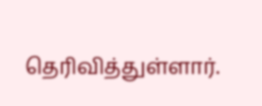தெரிவித்துள்ளார்.